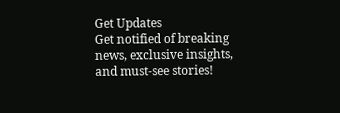Get Updates
Get notified of breaking news, exclusive insights, and must-see stories!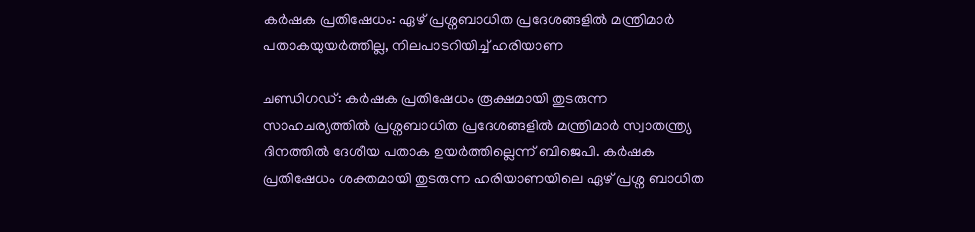കർഷക പ്രതിഷേധം: ഏഴ് പ്രശ്നബാധിത പ്രദേശങ്ങളിൽ മന്ത്രിമാർ പതാകയുയർത്തില്ല, നിലപാടറിയിച്ച് ഹരിയാണ

ചണ്ഡിഗഡ്: കർഷക പ്രതിഷേധം രൂക്ഷമായി തുടരുന്ന സാഹചര്യത്തിൽ പ്രശ്നബാധിത പ്രദേശങ്ങളിൽ മന്ത്രിമാർ സ്വാതന്ത്ര്യ ദിനത്തിൽ ദേശീയ പതാക ഉയർത്തില്ലെന്ന് ബിജെപി. കർഷക പ്രതിഷേധം ശക്തമായി തുടരുന്ന ഹരിയാണയിലെ ഏഴ് പ്രശ്ന ബാധിത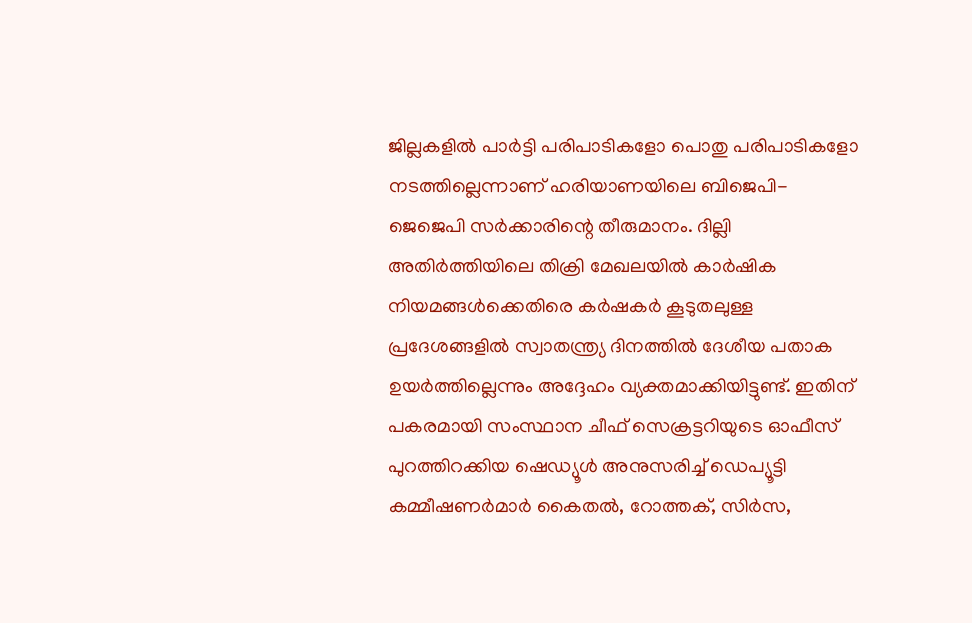ജില്ലകളിൽ പാർട്ടി പരിപാടികളോ പൊതു പരിപാടികളോ നടത്തില്ലെന്നാണ് ഹരിയാണയിലെ ബിജെപി- ജെജെപി സർക്കാരിന്റെ തീരുമാനം. ദില്ലി അതിർത്തിയിലെ തിക്രി മേഖലയിൽ കാർഷിക നിയമങ്ങൾക്കെതിരെ കർഷകർ കൂടുതലുള്ള പ്രദേശങ്ങളിൽ സ്വാതന്ത്ര്യ ദിനത്തിൽ ദേശീയ പതാക ഉയർത്തില്ലെന്നും അദ്ദേഹം വ്യക്തമാക്കിയിട്ടുണ്ട്. ഇതിന് പകരമായി സംസ്ഥാന ചീഫ് സെക്രട്ടറിയുടെ ഓഫീസ് പുറത്തിറക്കിയ ഷെഡ്യൂൾ അനുസരിച്ച് ഡെപ്യൂട്ടി കമ്മീഷണർമാർ കൈതൽ, റോത്തക്, സിർസ,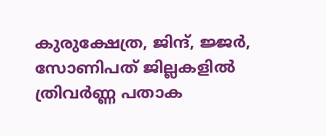കുരുക്ഷേത്ര, ജിന്ദ്, ജ്ജർ, സോണിപത് ജില്ലകളിൽ ത്രിവർണ്ണ പതാക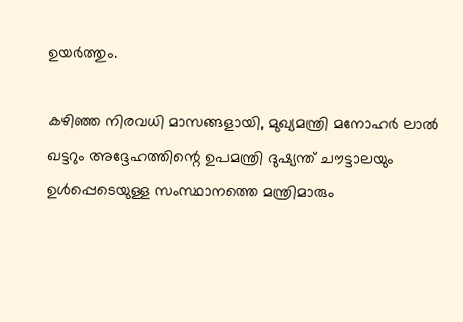ഉയർത്തും.

കഴിഞ്ഞ നിരവധി മാസങ്ങളായി, മുഖ്യമന്ത്രി മനോഹർ ലാൽ ഖട്ടറും അദ്ദേഹത്തിന്റെ ഉപമന്ത്രി ദുഷ്യന്ത് ചൗട്ടാലയും ഉൾപ്പെടെയുള്ള സംസ്ഥാനത്തെ മന്ത്രിമാരും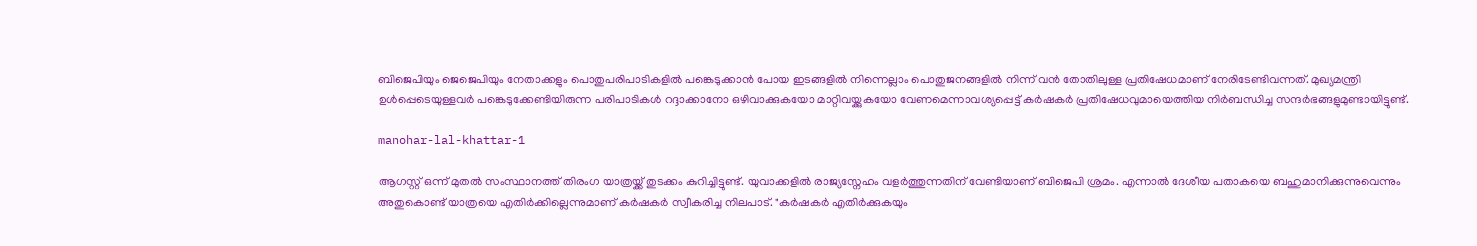ബിജെപിയും ജെജെപിയും നേതാക്കളും പൊതുപരിപാടികളിൽ പങ്കെടുക്കാൻ പോയ ഇടങ്ങളിൽ നിന്നെല്ലാം പൊതുജനങ്ങളിൽ നിന്ന് വൻ തോതിലുള്ള പ്രതിഷേധമാണ് നേരിടേണ്ടിവന്നത്. മുഖ്യമന്ത്രി ഉൾപ്പെടെയുള്ളവർ പങ്കെടുക്കേണ്ടിയിരുന്ന പരിപാടികൾ റദ്ദാക്കാനോ ഒഴിവാക്കുകയോ മാറ്റിവയ്ക്കുകയോ വേണമെന്നാവശ്യപ്പെട്ട് കർഷകർ പ്രതിഷേധവുമായെത്തിയ നിർബന്ധിച്ച സന്ദർഭങ്ങളുമുണ്ടായിട്ടുണ്ട്.

manohar-lal-khattar-1

ആഗസ്റ്റ് ഒന്ന് മുതൽ സംസ്ഥാനത്ത് തിരംഗ യാത്രയ്ക്ക് തുടക്കം കുറിച്ചിട്ടുണ്ട്. യുവാക്കളിൽ രാജ്യസ്നേഹം വളർത്തുന്നതിന് വേണ്ടിയാണ് ബിജെപി ശ്രമം. എന്നാൽ ദേശീയ പതാകയെ ബഹുമാനിക്കുന്നുവെന്നും അതുകൊണ്ട് യാത്രയെ എതിർക്കില്ലെന്നുമാണ് കർഷകർ സ്വീകരിച്ച നിലപാട്. "കർഷകർ എതിർക്കുകയും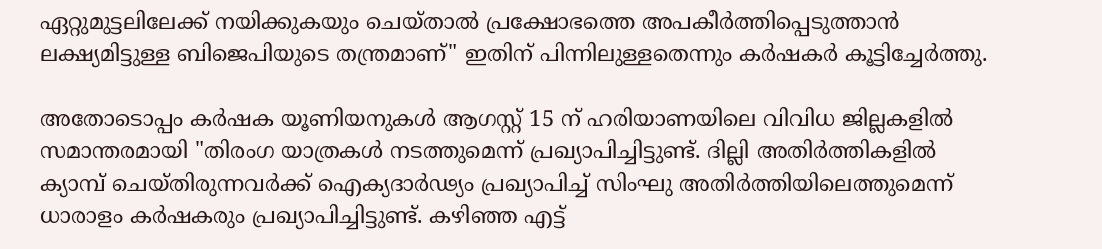ഏറ്റുമുട്ടലിലേക്ക് നയിക്കുകയും ചെയ്താൽ പ്രക്ഷോഭത്തെ അപകീർത്തിപ്പെടുത്താൻ ലക്ഷ്യമിട്ടുള്ള ബിജെപിയുടെ തന്ത്രമാണ്" ഇതിന് പിന്നിലുള്ളതെന്നും കർഷകർ കൂട്ടിച്ചേർത്തു.

അതോടൊപ്പം കർഷക യൂണിയനുകൾ ആഗസ്റ്റ് 15 ന് ഹരിയാണയിലെ വിവിധ ജില്ലകളിൽ സമാന്തരമായി "തിരംഗ യാത്രകൾ നടത്തുമെന്ന് പ്രഖ്യാപിച്ചിട്ടുണ്ട്. ദില്ലി അതിർത്തികളിൽ ക്യാമ്പ് ചെയ്തിരുന്നവർക്ക് ഐക്യദാർഢ്യം പ്രഖ്യാപിച്ച് സിംഘു അതിർത്തിയിലെത്തുമെന്ന് ധാരാളം കർഷകരും പ്രഖ്യാപിച്ചിട്ടുണ്ട്. കഴിഞ്ഞ എട്ട്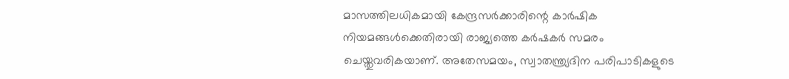മാസത്തിലധികമായി കേന്ദ്രസർക്കാരിന്റെ കാർഷിക നിയമങ്ങൾക്കെതിരായി രാജ്യത്തെ കർഷകർ സമരം ചെയ്തുവരികയാണ്. അതേസമയം, സ്വാതന്ത്ര്യദിന പരിപാടികളുടെ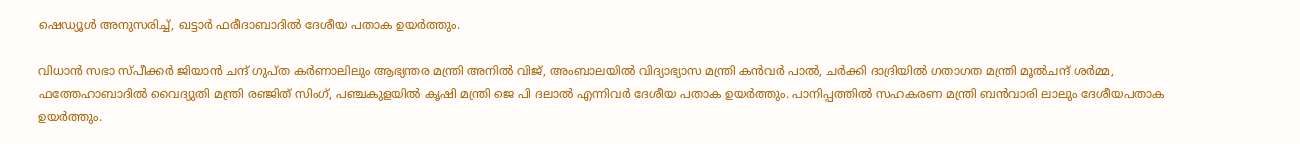ഷെഡ്യൂൾ അനുസരിച്ച്, ഖട്ടാർ ഫരീദാബാദിൽ ദേശീയ പതാക ഉയർത്തും.

വിധാൻ സഭാ സ്പീക്കർ ജിയാൻ ചന്ദ് ഗുപ്ത കർണാലിലും ആഭ്യന്തര മന്ത്രി അനിൽ വിജ്, അംബാലയിൽ വിദ്യാഭ്യാസ മന്ത്രി കൻവർ പാൽ, ചർക്കി ദാദ്രിയിൽ ഗതാഗത മന്ത്രി മൂൽചന്ദ് ശർമ്മ, ഫത്തേഹാബാദിൽ വൈദ്യുതി മന്ത്രി രഞ്ജിത് സിംഗ്, പഞ്ചകുളയിൽ കൃഷി മന്ത്രി ജെ പി ദലാൽ എന്നിവർ ദേശീയ പതാക ഉയർത്തും. പാനിപ്പത്തിൽ സഹകരണ മന്ത്രി ബൻവാരി ലാലും ദേശീയപതാക ഉയർത്തും.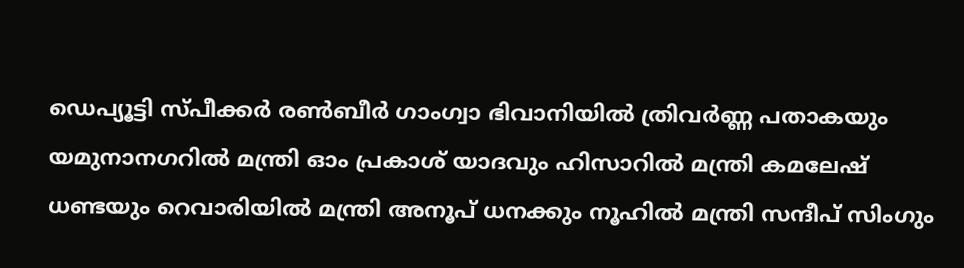ഡെപ്യൂട്ടി സ്പീക്കർ രൺബീർ ഗാംഗ്വാ ഭിവാനിയിൽ ത്രിവർണ്ണ പതാകയും യമുനാനഗറിൽ മന്ത്രി ഓം പ്രകാശ് യാദവും ഹിസാറിൽ മന്ത്രി കമലേഷ് ധണ്ടയും റെവാരിയിൽ മന്ത്രി അനൂപ് ധനക്കും നൂഹിൽ മന്ത്രി സന്ദീപ് സിംഗും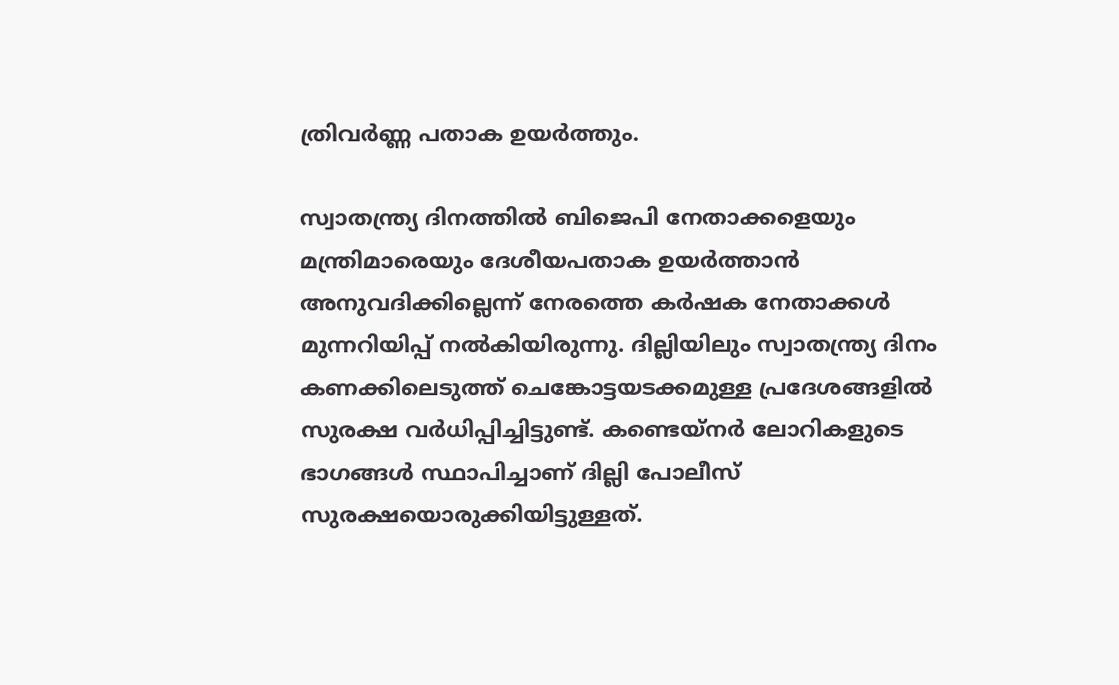ത്രിവർണ്ണ പതാക ഉയർത്തും.

സ്വാതന്ത്ര്യ ദിനത്തിൽ ബിജെപി നേതാക്കളെയും മന്ത്രിമാരെയും ദേശീയപതാക ഉയർത്താൻ അനുവദിക്കില്ലെന്ന് നേരത്തെ കർഷക നേതാക്കൾ മുന്നറിയിപ്പ് നൽകിയിരുന്നു. ദില്ലിയിലും സ്വാതന്ത്ര്യ ദിനം കണക്കിലെടുത്ത് ചെങ്കോട്ടയടക്കമുള്ള പ്രദേശങ്ങളിൽ സുരക്ഷ വർധിപ്പിച്ചിട്ടുണ്ട്. കണ്ടെയ്നർ ലോറികളുടെ ഭാഗങ്ങൾ സ്ഥാപിച്ചാണ് ദില്ലി പോലീസ് സുരക്ഷയൊരുക്കിയിട്ടുള്ളത്.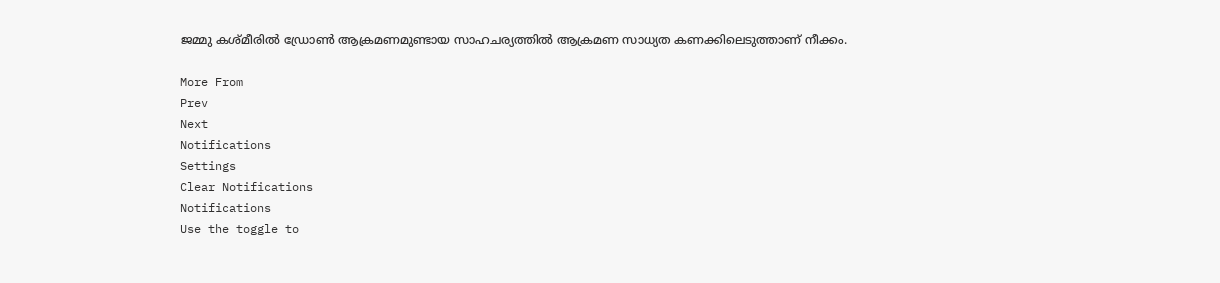ജമ്മു കശ്മീരിൽ ഡ്രോൺ ആക്രമണമുണ്ടായ സാഹചര്യത്തിൽ ആക്രമണ സാധ്യത കണക്കിലെടുത്താണ് നീക്കം.

More From
Prev
Next
Notifications
Settings
Clear Notifications
Notifications
Use the toggle to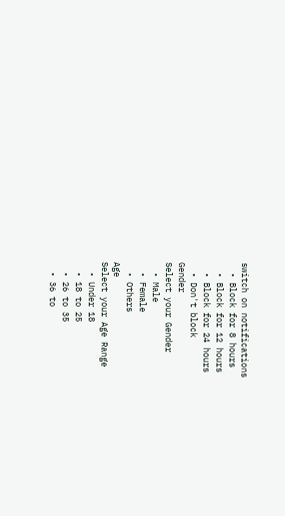switch on notifications
  • Block for 8 hours
  • Block for 12 hours
  • Block for 24 hours
  • Don't block
Gender
Select your Gender
  • Male
  • Female
  • Others
Age
Select your Age Range
  • Under 18
  • 18 to 25
  • 26 to 35
  • 36 to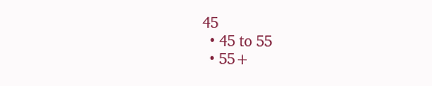45
  • 45 to 55
  • 55+